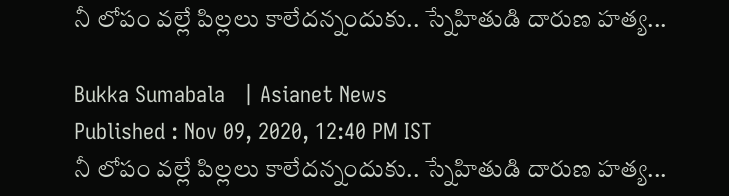నీ లోపం వల్లే పిల్లలు కాలేదన్నందుకు.. స్నేహితుడి దారుణ హత్య...

Bukka Sumabala   | Asianet News
Published : Nov 09, 2020, 12:40 PM IST
నీ లోపం వల్లే పిల్లలు కాలేదన్నందుకు.. స్నేహితుడి దారుణ హత్య...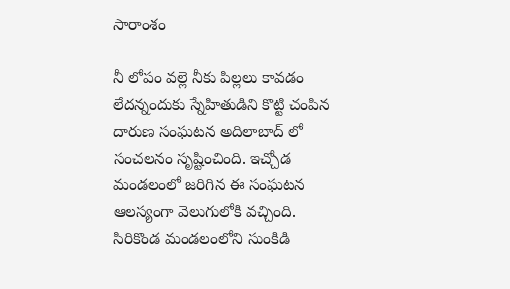సారాంశం

నీ లోపం వల్లె నీకు పిల్లలు కావడం లేదన్నందుకు స్నేహితుడిని కొట్టి చంపిన దారుణ సంఘటన అదిలాబాద్ లో సంచలనం సృష్టించింది. ఇచ్చోడ మండలంలో జరిగిన ఈ సంఘటన ఆలస్యంగా వెలుగులోకి వచ్చింది. సిరికొండ మండలంలోని సుంకిడి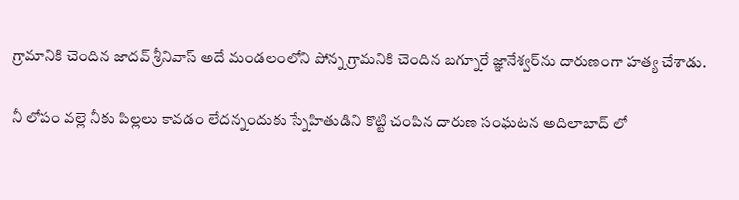గ్రామానికి చెందిన జాదవ్‌ శ్రీనివాస్‌ అదే మండలంలోని పోన్న గ్రామనికి చెందిన బగ్నూరే జ్ఞానేశ్వర్‌ను దారుణంగా హత్య చేశాడు.

నీ లోపం వల్లె నీకు పిల్లలు కావడం లేదన్నందుకు స్నేహితుడిని కొట్టి చంపిన దారుణ సంఘటన అదిలాబాద్ లో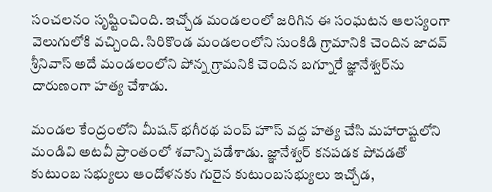సంచలనం సృష్టించింది. ఇచ్చోడ మండలంలో జరిగిన ఈ సంఘటన ఆలస్యంగా వెలుగులోకి వచ్చింది. సిరికొండ మండలంలోని సుంకిడి గ్రామానికి చెందిన జాదవ్‌ శ్రీనివాస్‌ అదే మండలంలోని పోన్న గ్రామనికి చెందిన బగ్నూరే జ్ఞానేశ్వర్‌ను దారుణంగా హత్య చేశాడు.

మండల కేంద్రంలోని మీషన్‌ భగీరథ పంప్‌ హౌస్‌ వద్ద హత్య చేసి మహారాష్టలోని మండివి అటవీ ప్రాంతంలో శవాన్ని పడేశాడు. జ్ఞానేశ్వర్‌ కనపడక పోవడతో కుటుంబ సభ్యులు ఆందోళనకు గురైన కుటుంబసభ్యులు ఇచ్చోడ,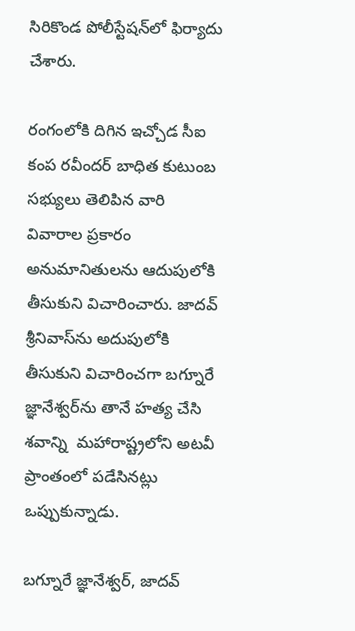సిరికొండ పోలీస్టేషన్‌లో ఫిర్యాదు చేశారు.

రంగంలోకి దిగిన ఇచ్చోడ సీఐ కంప రవీందర్‌ బాధిత కుటుంబ సభ్యులు తెలిపిన వారి వివారాల ప్రకారం అనుమానితులను ఆదుపులోకి తీసుకుని విచారించారు. జాదవ్‌ శ్రీనివాస్‌ను అదుపులోకి తీసుకుని విచారించగా బగ్నూరే జ్ఞానేశ్వర్‌ను తానే హత్య చేసి శవాన్ని  మహారాష్ట్రలోని అటవీ ప్రాంతంలో పడేసినట్లు ఒప్పుకున్నాడు.

బగ్నూరే జ్ఞానేశ్వర్, జాదవ్‌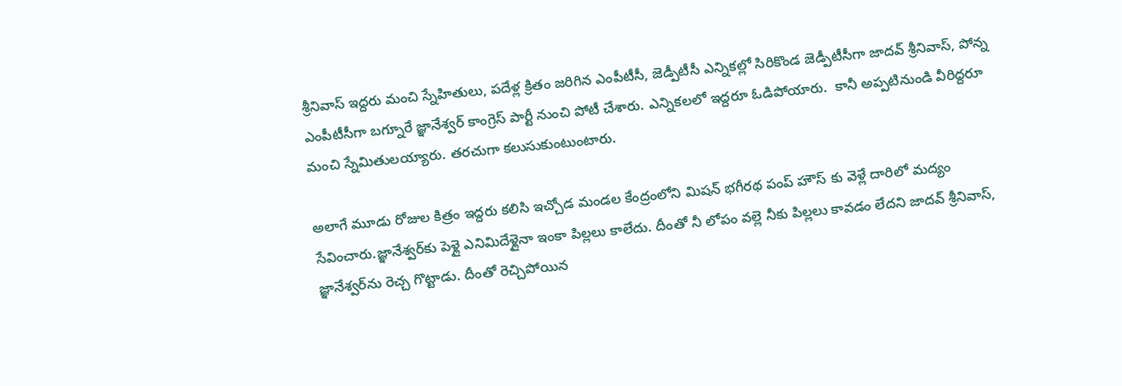శ్రీనివాస్‌ ఇద్దరు మంచి స్నేహితులు, పదేళ్ల క్రితం జరిగిన ఎంపీటీసీ, జెడ్పీటీసీ ఎన్నికల్లో సిరికొండ జెడ్పీటీసీగా జాదవ్‌ శ్రీనివాస్, పోన్న ఎంపీటీసీగా బగ్నూరే జ్ఞానేశ్వర్‌ కాంగ్రెస్‌ పార్టీ నుంచి పోటీ చేశారు. ఎన్నికలలో ఇద్దరూ ఓడిపోయారు.  కానీ అప్పటినుండి వీరిద్దరూ మంచి స్నేమితులయ్యారు. తరచుగా కలుసుకుంటుంటారు.

అలాగే మూడు రోజుల కిత్రం ఇద్దరు కలిసి ఇచ్చోడ మండల కేంద్రంలోని మిషన్‌ భగీరథ పంప్‌ హౌస్‌ కు వెళ్లే దారిలో మద్యం సేవించారు.జ్ఞానేశ్వర్‌కు పెళ్లై ఎనిమిదేళ్లైనా ఇంకా పిల్లలు కాలేదు. దీంతో నీ లోపం వల్లె నీకు పిల్లలు కావడం లేదని జాదవ్‌ శ్రీనివాస్, జ్ఞానేశ్వర్‌ను రెచ్చ గొట్టాడు. దీంతో రెచ్చిపోయిన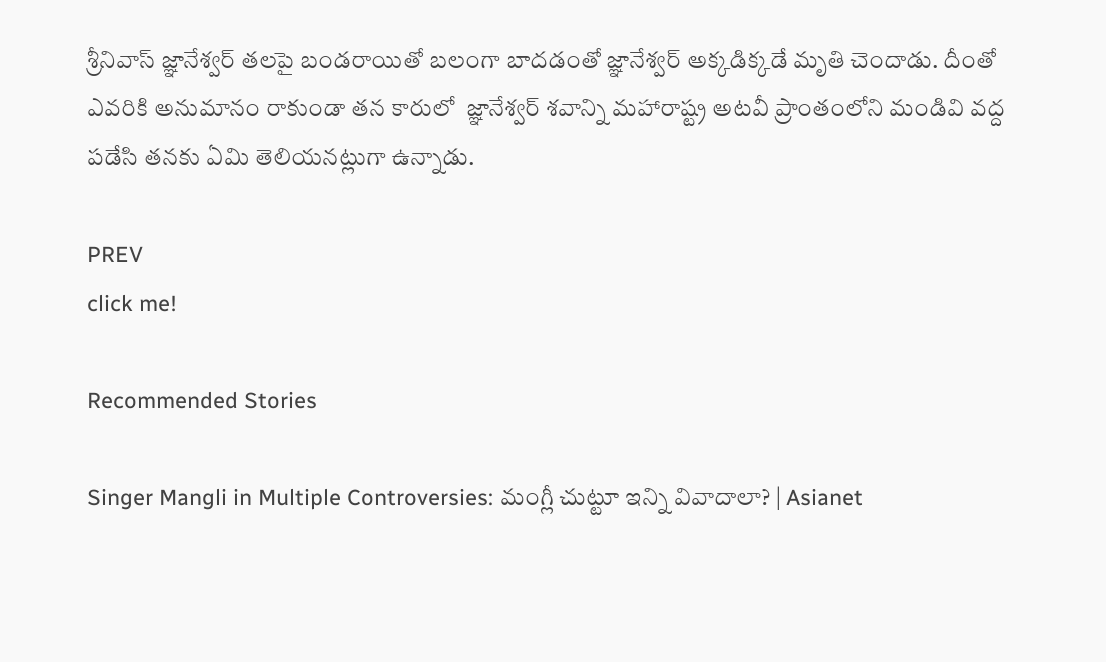శ్రీనివాస్‌ జ్ఞానేశ్వర్‌ తలపై బండరాయితో బలంగా బాదడంతో జ్ఞానేశ్వర్‌ అక్కడిక్కడే మృతి చెందాడు. దీంతో ఎవరికి అనుమానం రాకుండా తన కారులో  జ్ఞానేశ్వర్‌ శవాన్ని మహారాష్ట్ర అటవీ ప్రాంతంలోని మండివి వద్ద పడేసి తనకు ఏమి తెలియనట్లుగా ఉన్నాడు.

PREV
click me!

Recommended Stories

Singer Mangli in Multiple Controversies: మంగ్లీ చుట్టూ ఇన్ని వివాదాలా? | Asianet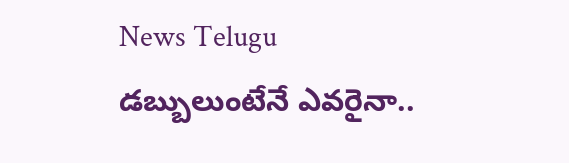News Telugu
డబ్బులుంటేనే ఎవరైనా..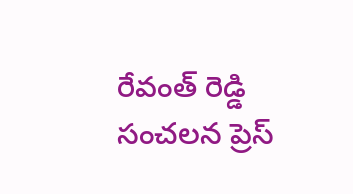రేవంత్ రెడ్డి సంచలన ప్రెస్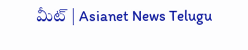మీట్ | Asianet News Telugu